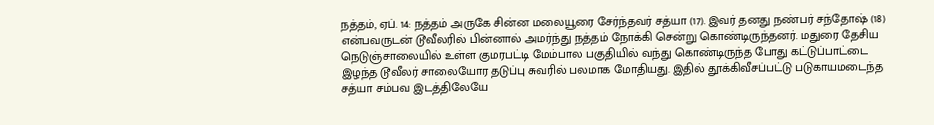நத்தம், ஏப். 14: நத்தம் அருகே சின்ன மலையூரை சேர்ந்தவர் சத்யா (17). இவர் தனது நண்பர் சந்தோஷ் (18) என்பவருடன் டூவீலரில் பின்னால் அமர்ந்து நத்தம் நோக்கி சென்று கொண்டிருந்தனர். மதுரை தேசிய நெடுஞ்சாலையில் உள்ள குமரபட்டி மேம்பால பகுதியில் வந்து கொண்டிருந்த போது கட்டுப்பாட்டை இழந்த டூவீலர் சாலையோர தடுப்பு சுவரில் பலமாக மோதியது. இதில் தூக்கிவீசப்பட்டு படுகாயமடைந்த சத்யா சம்பவ இடத்திலேயே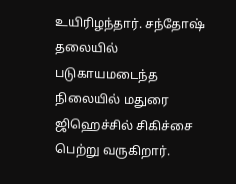உயிரிழந்தார். சந்தோஷ் தலையில் படுகாயமடைந்த நிலையில் மதுரை ஜிஹெச்சில் சிகிச்சை பெற்று வருகிறார்.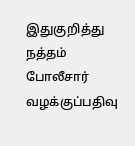இதுகுறித்து நத்தம் போலீசார் வழக்குப்பதிவு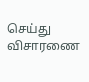செய்து விசாரணை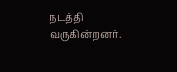நடத்தி வருகின்றனர்.